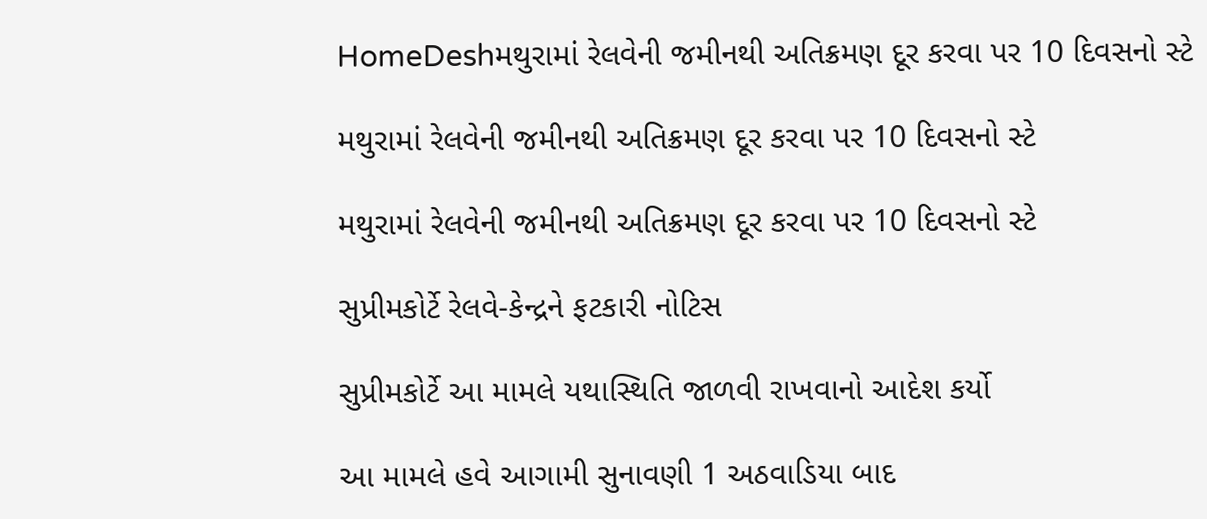HomeDeshમથુરામાં રેલવેની જમીનથી અતિક્રમણ દૂર કરવા પર 10 દિવસનો સ્ટે

મથુરામાં રેલવેની જમીનથી અતિક્રમણ દૂર કરવા પર 10 દિવસનો સ્ટે

મથુરામાં રેલવેની જમીનથી અતિક્રમણ દૂર કરવા પર 10 દિવસનો સ્ટે

સુપ્રીમકોર્ટે રેલવે-કેન્દ્રને ફટકારી નોટિસ

સુપ્રીમકોર્ટે આ મામલે યથાસ્થિતિ જાળવી રાખવાનો આદેશ કર્યો

આ મામલે હવે આગામી સુનાવણી 1 અઠવાડિયા બાદ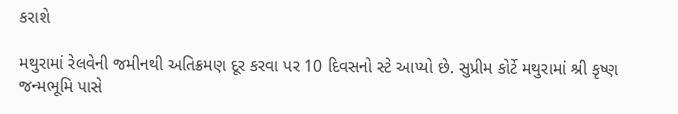કરાશે

મથુરામાં રેલવેની જમીનથી અતિક્રમણ દૂર કરવા પર 10 દિવસનો સ્ટે આપ્યો છે. સુપ્રીમ કોર્ટે મથુરામાં શ્રી કૃષ્ણ જન્મભૂમિ પાસે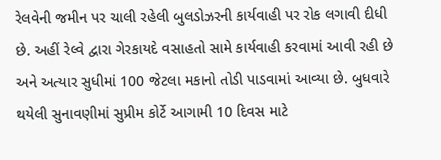રેલવેની જમીન પર ચાલી રહેલી બુલડોઝરની કાર્યવાહી પર રોક લગાવી દીધી છે. અહીં રેલ્વે દ્વારા ગેરકાયદે વસાહતો સામે કાર્યવાહી કરવામાં આવી રહી છે અને અત્યાર સુધીમાં 100 જેટલા મકાનો તોડી પાડવામાં આવ્યા છે. બુધવારે થયેલી સુનાવણીમાં સુપ્રીમ કોર્ટે આગામી 10 દિવસ માટે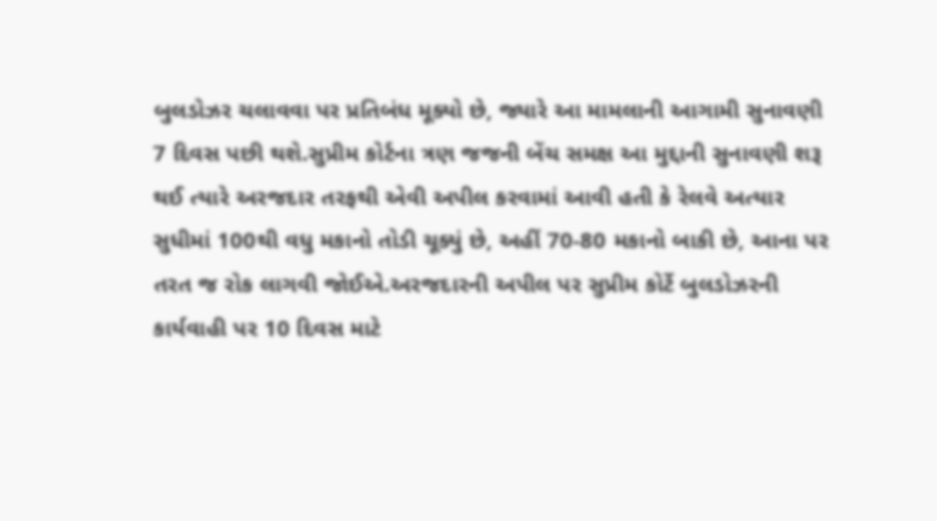બુલડોઝર ચલાવવા પર પ્રતિબંધ મૂક્યો છે, જ્યારે આ મામલાની આગામી સુનાવણી 7 દિવસ પછી થશે.સુપ્રીમ કોર્ટના ત્રણ જજની બેંચ સમક્ષ આ મુદ્દાની સુનાવણી શરૂ થઈ ત્યારે અરજદાર તરફથી એવી અપીલ કરવામાં આવી હતી કે રેલવે અત્યાર સુધીમાં 100થી વધુ મકાનો તોડી ચૂક્યું છે, અહીં 70-80 મકાનો બાકી છે, આના પર તરત જ રોક લાગવી જોઈએ.અરજદારની અપીલ પર સુપ્રીમ કોર્ટે બુલડોઝરની કાર્યવાહી પર 10 દિવસ માટે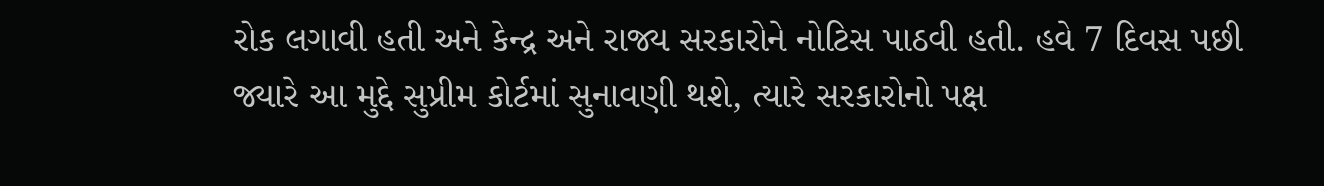રોક લગાવી હતી અને કેન્દ્ર અને રાજ્ય સરકારોને નોટિસ પાઠવી હતી. હવે 7 દિવસ પછી જ્યારે આ મુદ્દે સુપ્રીમ કોર્ટમાં સુનાવણી થશે, ત્યારે સરકારોનો પક્ષ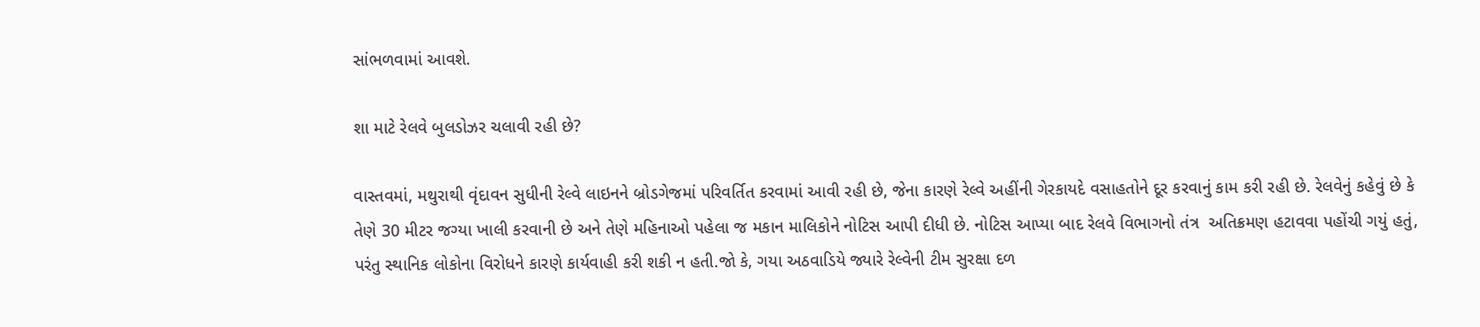સાંભળવામાં આવશે.

શા માટે રેલવે બુલડોઝર ચલાવી રહી છે?

વાસ્તવમાં, મથુરાથી વૃંદાવન સુધીની રેલ્વે લાઇનને બ્રોડગેજમાં પરિવર્તિત કરવામાં આવી રહી છે, જેના કારણે રેલ્વે અહીંની ગેરકાયદે વસાહતોને દૂર કરવાનું કામ કરી રહી છે. રેલવેનું કહેવું છે કે તેણે 30 મીટર જગ્યા ખાલી કરવાની છે અને તેણે મહિનાઓ પહેલા જ મકાન માલિકોને નોટિસ આપી દીધી છે. નોટિસ આપ્યા બાદ રેલવે વિભાગનો તંત્ર  અતિક્રમણ હટાવવા પહોંચી ગયું હતું, પરંતુ સ્થાનિક લોકોના વિરોધને કારણે કાર્યવાહી કરી શકી ન હતી.જો કે, ગયા અઠવાડિયે જ્યારે રેલ્વેની ટીમ સુરક્ષા દળ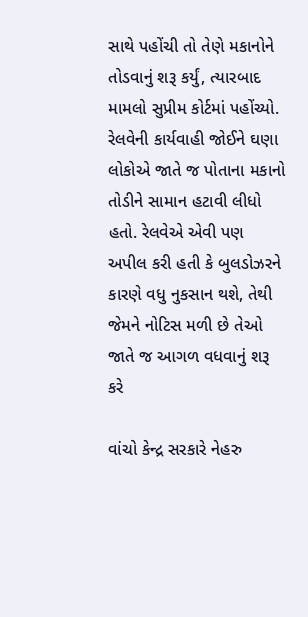સાથે પહોંચી તો તેણે મકાનોને તોડવાનું શરૂ કર્યું, ત્યારબાદ મામલો સુપ્રીમ કોર્ટમાં પહોંચ્યો. રેલવેની કાર્યવાહી જોઈને ઘણા લોકોએ જાતે જ પોતાના મકાનો તોડીને સામાન હટાવી લીધો હતો. રેલવેએ એવી પણ અપીલ કરી હતી કે બુલડોઝરને કારણે વધુ નુકસાન થશે, તેથી જેમને નોટિસ મળી છે તેઓ જાતે જ આગળ વધવાનું શરૂ કરે

વાંચો કેન્દ્ર સરકારે નેહરુ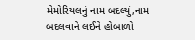મેમોરિયલનું નામ બદલ્યું,નામ બદલવાને લઈને હોબાળો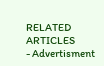RELATED ARTICLES
- Advertisment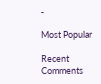-

Most Popular

Recent Comments